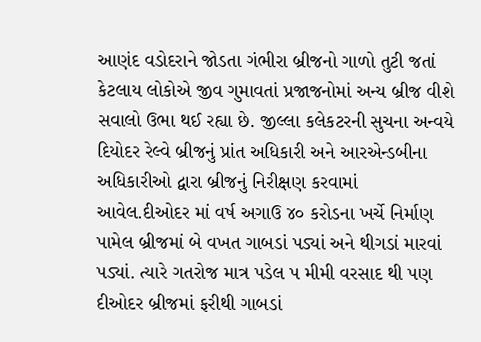આણંદ વડોદરાને જોડતા ગંભીરા બ્રીજનો ગાળો તુટી જતાં કેટલાય લોકોએ જીવ ગુમાવતાં પ્રજાજનોમાં અન્ય બ્રીજ વીશે સવાલો ઉભા થઈ રહ્યા છે. જીલ્લા કલેકટરની સુચના અન્વયે દિયોદર રેલ્વે બ્રીજનું પ્રાંત અધિકારી અને આરએન્ડબીના અધિકારીઓ દ્વારા બ્રીજનું નિરીક્ષણ કરવામાં આવેલ.દીઓદર માં વર્ષ અગાઉ ૪૦ કરોડના ખર્ચે નિર્માણ પામેલ બ્રીજમાં બે વખત ગાબડાં પડ્યાં અને થીગડાં મારવાં પડ્યાં. ત્યારે ગતરોજ માત્ર પડેલ પ મીમી વરસાદ થી પણ દીઓદર બ્રીજમાં ફરીથી ગાબડાં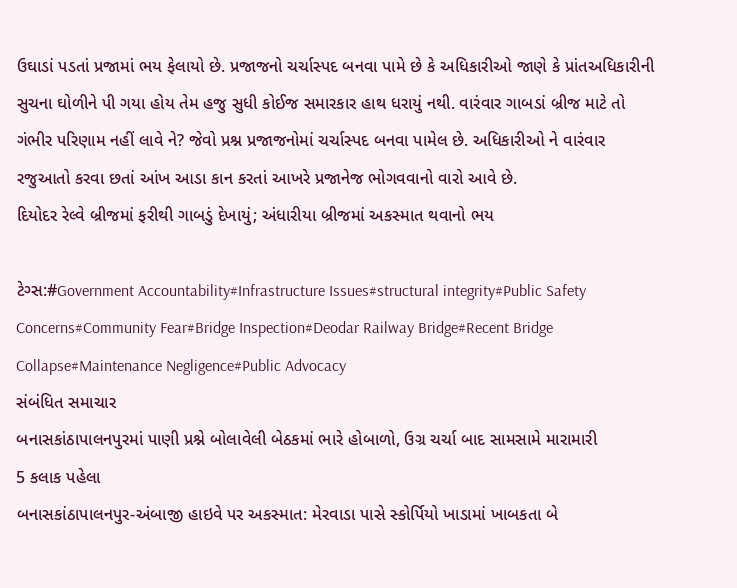ઉઘાડાં પડતાં પ્રજામાં ભય ફેલાયો છે. પ્રજાજનો ચર્ચાસ્પદ બનવા પામે છે કે અધિકારીઓ જાણે કે પ્રાંતઅધિકારીની સુચના ઘોળીને પી ગયા હોય તેમ હજુ સુધી કોઈજ સમારકાર હાથ ધરાયું નથી. વારંવાર ગાબડાં બ્રીજ માટે તો ગંભીર પરિણામ નહીં લાવે ને? જેવો પ્રશ્ન પ્રજાજનોમાં ચર્ચાસ્પદ બનવા પામેલ છે. અધિકારીઓ ને વારંવાર રજુઆતો કરવા છતાં આંખ આડા કાન કરતાં આખરે પ્રજાનેજ ભોગવવાનો વારો આવે છે.
દિયોદર રેલ્વે બ્રીજમાં ફરીથી ગાબડું દેખાયું; અંધારીયા બ્રીજમાં અકસ્માત થવાનો ભય

ટેગ્સ:#Government Accountability#Infrastructure Issues#structural integrity#Public Safety Concerns#Community Fear#Bridge Inspection#Deodar Railway Bridge#Recent Bridge Collapse#Maintenance Negligence#Public Advocacy
સંબંધિત સમાચાર
બનાસકાંઠાપાલનપુરમાં પાણી પ્રશ્ને બોલાવેલી બેઠકમાં ભારે હોબાળો, ઉગ્ર ચર્ચા બાદ સામસામે મારામારી
5 કલાક પહેલા
બનાસકાંઠાપાલનપુર-અંબાજી હાઇવે પર અકસ્માત: મેરવાડા પાસે સ્કોર્પિયો ખાડામાં ખાબકતા બે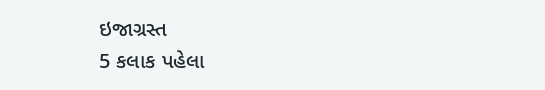ઇજાગ્રસ્ત
5 કલાક પહેલા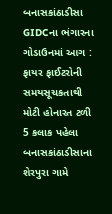બનાસકાંઠાડીસા GIDCના ભંગારના ગોડાઉનમાં આગ : ફાયર ફાઈટરોની સમયસૂચકતાથી મોટી હોનારત ટળી
5 કલાક પહેલા
બનાસકાંઠાડીસાના શેરપુરા ગામે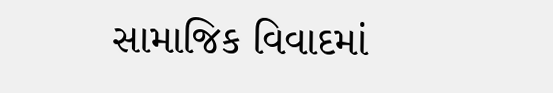સામાજિક વિવાદમાં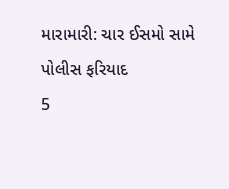મારામારી: ચાર ઈસમો સામે પોલીસ ફરિયાદ
5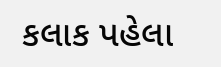કલાક પહેલા